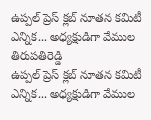ఉప్పల్ ప్రెస్ క్లబ్ నూతన కమిటీ ఎన్నిక... అధ్యక్షుడిగా వేముల తిరుపతిరెడ్డి
ఉప్పల్ ప్రెస్ క్లబ్ నూతన కమిటీ ఎన్నిక... అధ్యక్షుడిగా వేముల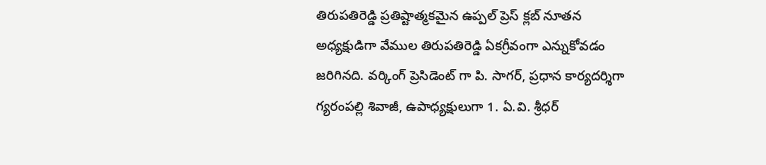తిరుపతిరెడ్డి ప్రతిష్టాత్మకమైన ఉప్పల్ ప్రెస్ క్లబ్ నూతన అధ్యక్షుడిగా వేముల తిరుపతిరెడ్డి ఏకగ్రీవంగా ఎన్నుకోవడం జరిగినది. వర్కింగ్ ప్రెసిడెంట్ గా పి. సాగర్, ప్రధాన కార్యదర్శిగా గ్యరంపల్లి శివాజీ, ఉపాధ్యక్షులుగా 1. ఏ.వి. శ్రీధర్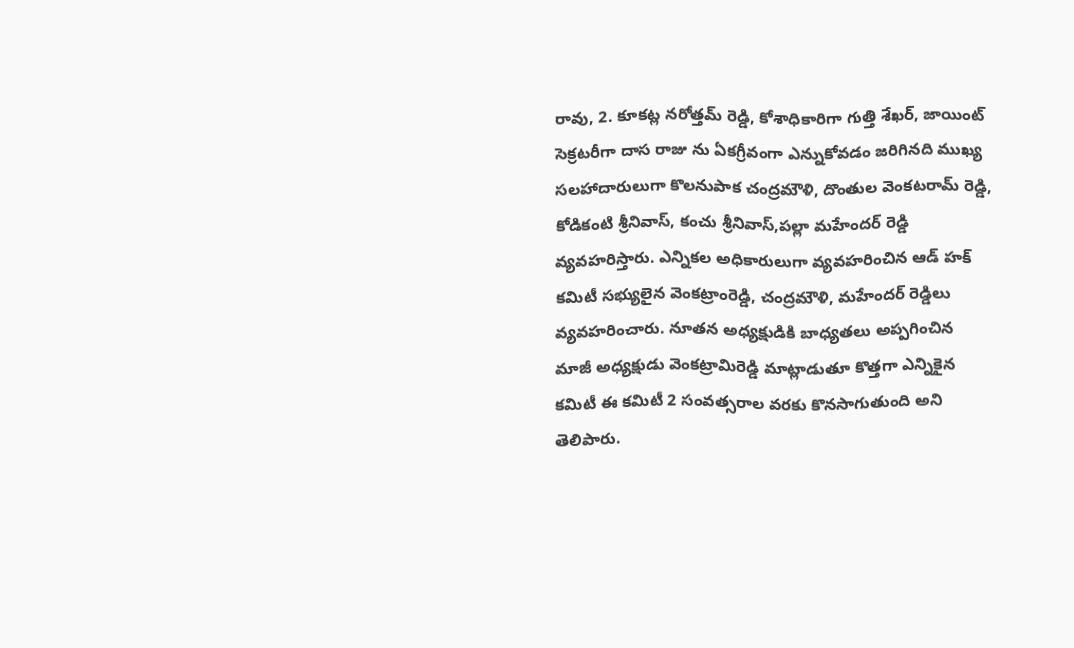రావు, 2. కూకట్ల నరోత్తమ్ రెడ్డి, కోశాధికారిగా గుత్తి శేఖర్, జాయింట్ సెక్రటరీగా దాస రాజు ను ఏకగ్రీవంగా ఎన్నుకోవడం జరిగినది ముఖ్య సలహాదారులుగా కొలనుపాక చంద్రమౌళి, దొంతుల వెంకటరామ్ రెడ్డి, కోడికంటి శ్రీనివాస్, కంచు శ్రీనివాస్,పల్లా మహేందర్ రెడ్డి వ్యవహరిస్తారు. ఎన్నికల అధికారులుగా వ్యవహరించిన ఆడ్ హక్ కమిటీ సభ్యులైన వెంకట్రాంరెడ్డి, చంద్రమౌళి, మహేందర్ రెడ్డిలు వ్యవహరించారు. నూతన అధ్యక్షుడికి బాధ్యతలు అప్పగించిన మాజీ అధ్యక్షుడు వెంకట్రామిరెడ్డి మాట్లాడుతూ కొత్తగా ఎన్నికైన కమిటీ ఈ కమిటీ 2 సంవత్సరాల వరకు కొనసాగుతుంది అని తెలిపారు.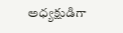అధ్యక్షుడిగా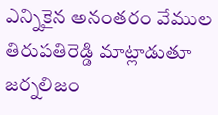ఎన్నికైన అనంతరం వేముల తిరుపతిరెడ్డి మాట్లాడుతూ జర్నలిజం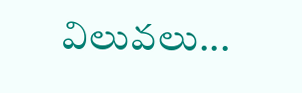విలువలు...